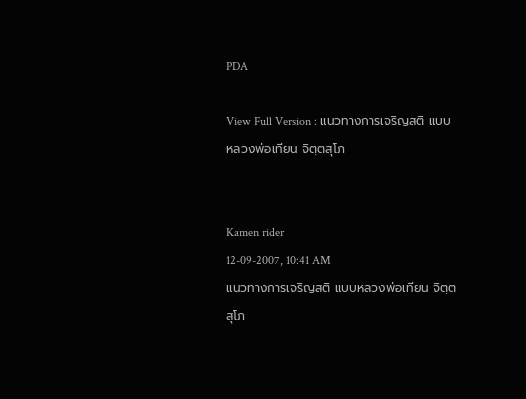PDA

View Full Version : แนวทางการเจริญสติ แบบหลวงพ่อเทียน จิตฺตสุโภ


Kamen rider
12-09-2007, 10:41 AM
แนวทางการเจริญสติ แบบหลวงพ่อเทียน จิตฺตสุโภ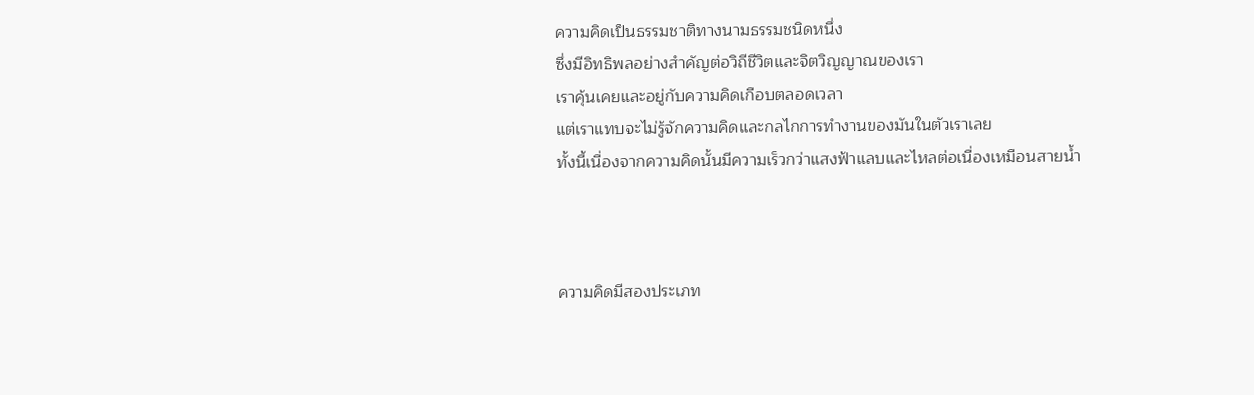ความคิดเป็นธรรมชาติทางนามธรรมชนิดหนึ่ง
ซึ่งมีอิทธิพลอย่างสำคัญต่อวิถีชีวิตและจิตวิญญาณของเรา
เราคุ้นเคยและอยู่กับความคิดเกือบตลอดเวลา
แต่เราแทบจะไม่รู้จักความคิดและกลไกการทำงานของมันในตัวเราเลย
ทั้งนี้เนื่องจากความคิดนั้นมีความเร็วกว่าแสงฟ้าแลบและไหลต่อเนื่องเหมือนสายน้ำ



ความคิดมีสองประเภท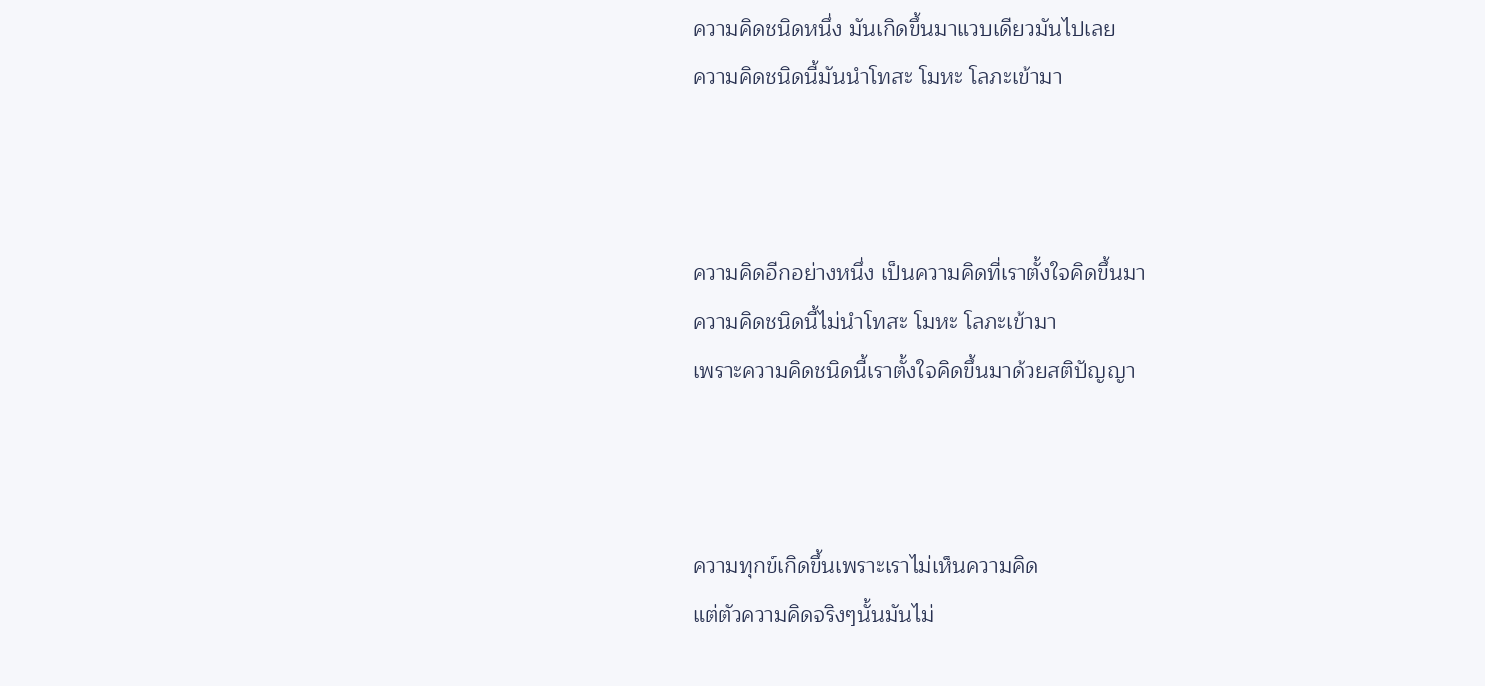ความคิดชนิดหนึ่ง มันเกิดขึ้นมาแวบเดียวมันไปเลย
ความคิดชนิดนี้มันนำโทสะ โมหะ โลภะเข้ามา



ความคิดอีกอย่างหนึ่ง เป็นความคิดที่เราตั้งใจคิดขึ้นมา
ความคิดชนิดนี้ไม่นำโทสะ โมหะ โลภะเข้ามา
เพราะความคิดชนิดนี้เราตั้งใจคิดขึ้นมาด้วยสติปัญญา



ความทุกข์เกิดขึ้นเพราะเราไม่เห็นความคิด
แต่ตัวความคิดจริงๆนั้นมันไม่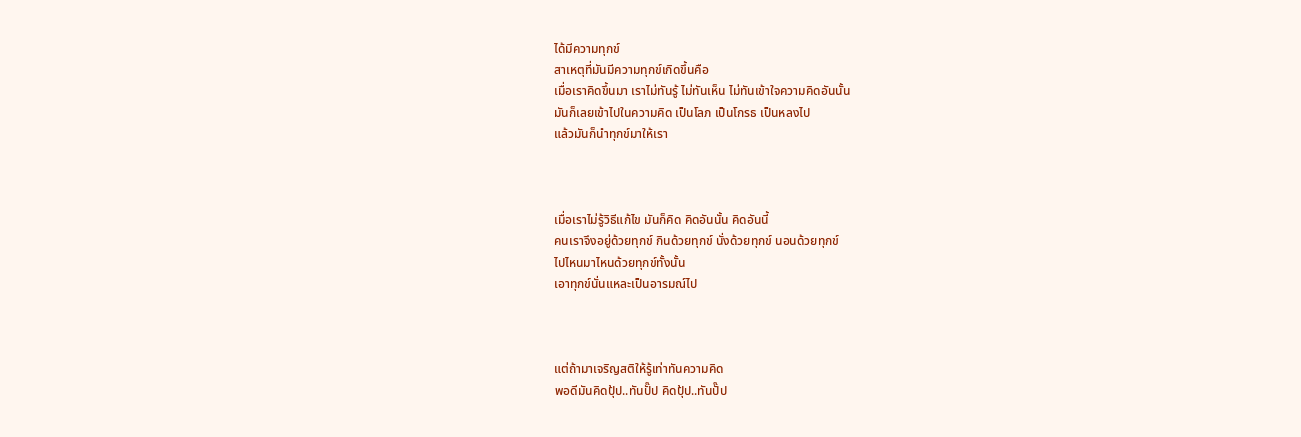ได้มีความทุกข์
สาเหตุที่มันมีความทุกข์เกิดขึ้นคือ
เมื่อเราคิดขึ้นมา เราไม่ทันรู้ ไม่ทันเห็น ไม่ทันเข้าใจความคิดอันนั้น
มันก็เลยเข้าไปในความคิด เป็นโลภ เป็นโกรธ เป็นหลงไป
แล้วมันก็นำทุกข์มาให้เรา



เมื่อเราไม่รู้วิธีแก้ไข มันก็คิด คิดอันนั้น คิดอันนี้
คนเราจึงอยู่ด้วยทุกข์ กินด้วยทุกข์ นั่งด้วยทุกข์ นอนด้วยทุกข์
ไปไหนมาไหนด้วยทุกข์ทั้งนั้น
เอาทุกข์นั่นแหละเป็นอารมณ์ไป



แต่ถ้ามาเจริญสติให้รู้เท่าทันความคิด
พอดีมันคิดปุ้ป..ทันปั๊ป คิดปุ้ป..ทันปั๊ป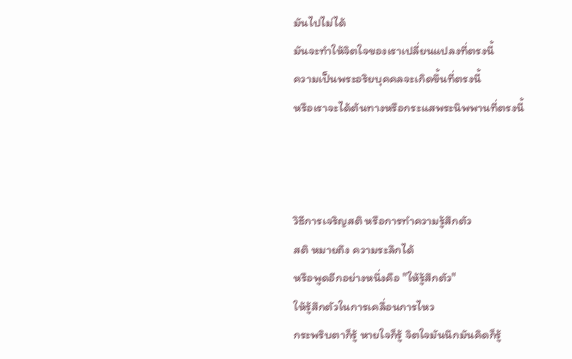มันไปไม่ได้
มันจะทำให้จิตใจของเราเปลี่ยนแปลงที่ตรงนี้
ความเป็นพระอริยบุคคลจะเกิดขึ้นที่ตรงนี้
หรือเราจะได้ต้นทางหรือกระแสพระนิพพานที่ตรงนี้



วิธีการเจริญสติ หรือการทำความรู้สึกตัว
สติ หมายถึง ความระลึกได้
หรือพูดอีกอย่างหนึ่งคือ "ให้รู้สึกตัว"
ให้รู้สึกตัวในการเคลื่อนการไหว
กระพริบตาก็รู้ หายใจก็รู้ จิตใจมันนึกมันคิดก็รู้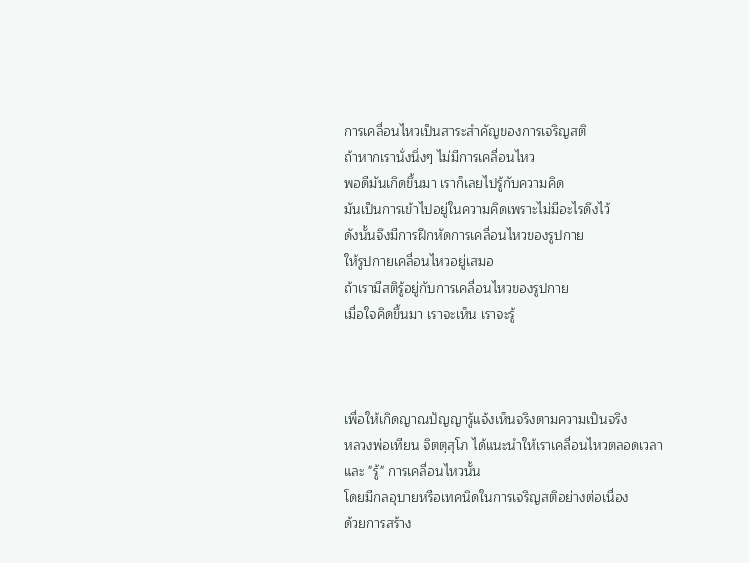การเคลื่อนไหวเป็นสาระสำคัญของการเจริญสติ
ถ้าหากเรานั่งนิ่งๆ ไม่มีการเคลื่อนไหว
พอดีมันเกิดขึ้นมา เราก็เลยไปรู้กับความคิด
มันเป็นการเข้าไปอยู่ในความคิดเพราะไม่มีอะไรดึงไว้
ดังนั้นจึงมีการฝึกหัดการเคลื่อนไหวของรูปกาย
ให้รูปกายเคลื่อนไหวอยู่เสมอ
ถ้าเรามีสติรู้อยู่กับการเคลื่อนไหวของรูปกาย
เมื่อใจคิดขึ้นมา เราจะเห็น เราจะรู้



เพื่อให้เกิดญาณปัญญารู้แจ้งเห็นจริงตามความเป็นจริง
หลวงพ่อเทียน จิตตฺสุโภ ได้แนะนำให้เราเคลื่อนไหวตลอดเวลา
และ "รู้" การเคลื่อนไหวนั้น
โดยมีกลอุบายหรือเทคนิดในการเจริญสติอย่างต่อเนื่อง
ด้วยการสร้าง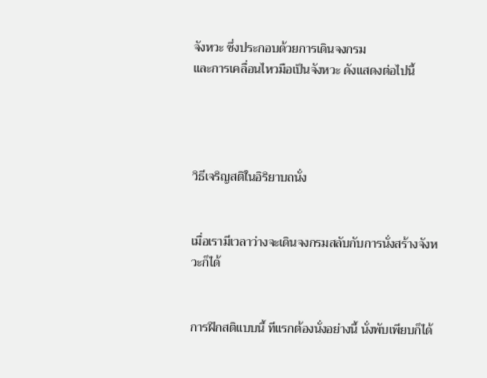จังหวะ ซึ่งประกอบด้วยการเดินจงกรม
และการเคลื่อนไหวมือเป็นจังหวะ ดังแสดงต่อไปนี้




วิธีเจริญสติในอิริยาบถนั่ง


เมื่อเรามีเวลาว่างจะเดินจงกรมสลับกับการนั่งสร้างจังหวะก็ได้


การฝึกสติแบบนี้ ทีแรกต้องนั่งอย่างนี้ นั่งพับเพียบก็ได้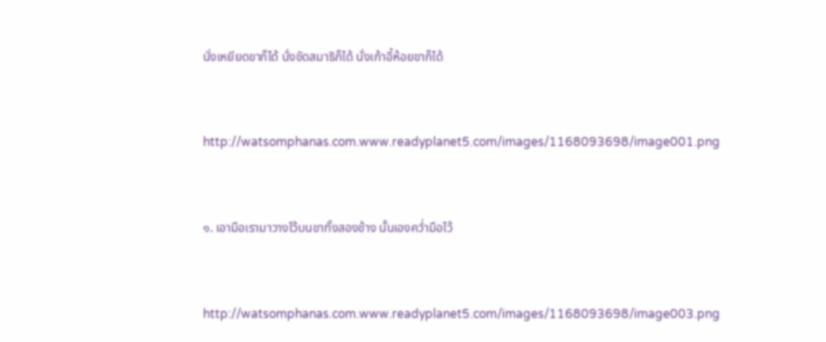นั่งเหยียดขาก็ได้ นั่งขัดสมาธิก็ได้ นั่งเก้าอี้ห้อยขาก็ได้


http://watsomphanas.com.www.readyplanet5.com/images/1168093698/image001.png


๑. เอามือเรามาวางไว้บนขาทั้งสองข้าง นั้นเองคว่ำมือไว้


http://watsomphanas.com.www.readyplanet5.com/images/1168093698/image003.png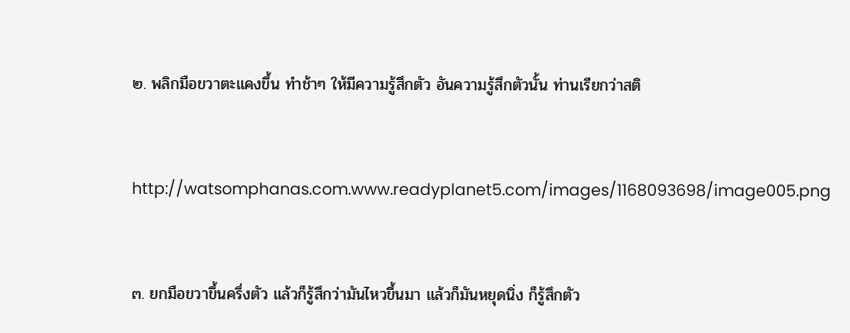๒. พลิกมือขวาตะแคงขึ้น ทำช้าๆ ให้มีความรู้สึกตัว อันความรู้สึกตัวนั้น ท่านเรียกว่าสติ


http://watsomphanas.com.www.readyplanet5.com/images/1168093698/image005.png


๓. ยกมือขวาขึ้นครึ่งตัว แล้วก็รู้สึกว่ามันไหวขึ้นมา แล้วก็มันหยุดนิ่ง ก็รู้สึกตัว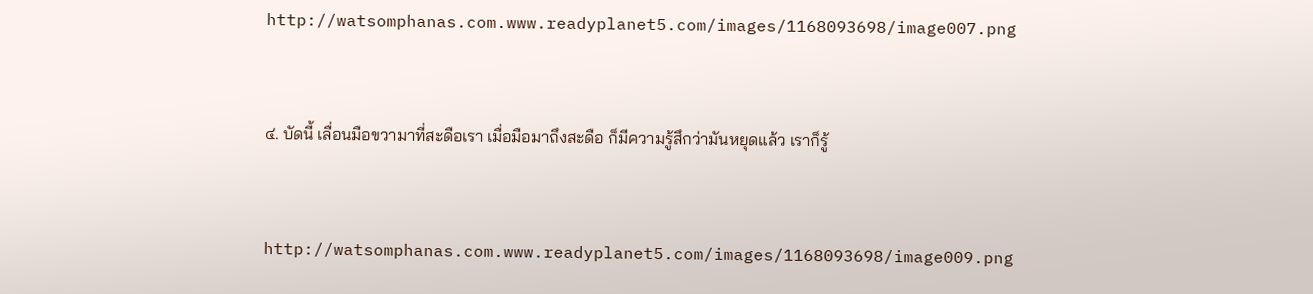http://watsomphanas.com.www.readyplanet5.com/images/1168093698/image007.png


๔. บัดนี้ เลื่อนมือขวามาที่สะดือเรา เมื่อมือมาถึงสะดือ ก็มีความรู้สึกว่ามันหยุดแล้ว เราก็รู้


http://watsomphanas.com.www.readyplanet5.com/images/1168093698/image009.png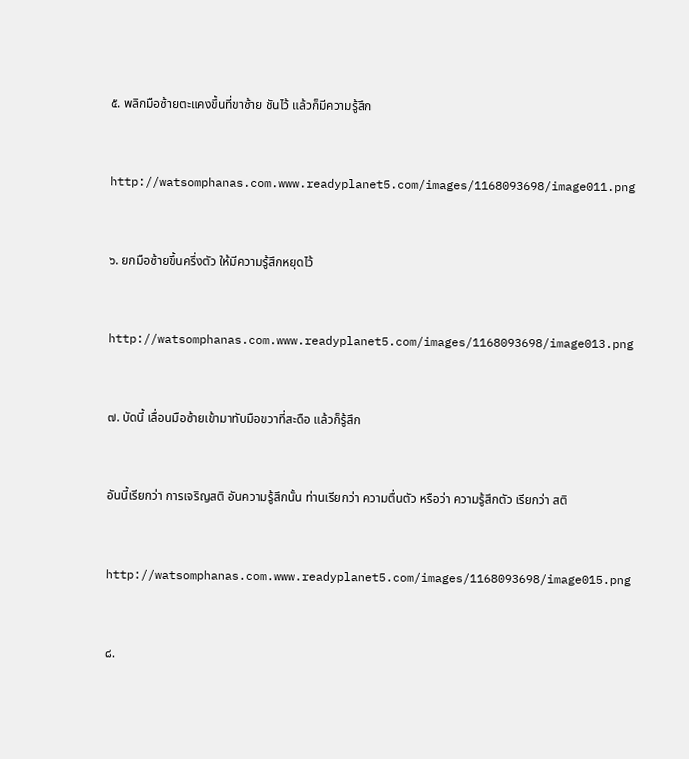๕. พลิกมือซ้ายตะแคงขึ้นที่ขาซ้าย ชันไว้ แล้วก็มีความรู้สึก


http://watsomphanas.com.www.readyplanet5.com/images/1168093698/image011.png


๖. ยกมือซ้ายขึ้นครึ่งตัว ให้มีความรู้สึกหยุดไว้


http://watsomphanas.com.www.readyplanet5.com/images/1168093698/image013.png


๗. บัดนี้ เลื่อนมือซ้ายเข้ามาทับมือขวาที่สะดือ แล้วก็รู้สึก


อันนี้เรียกว่า การเจริญสติ อันความรู้สึกนั้น ท่านเรียกว่า ความตื่นตัว หรือว่า ความรู้สึกตัว เรียกว่า สติ


http://watsomphanas.com.www.readyplanet5.com/images/1168093698/image015.png


๘.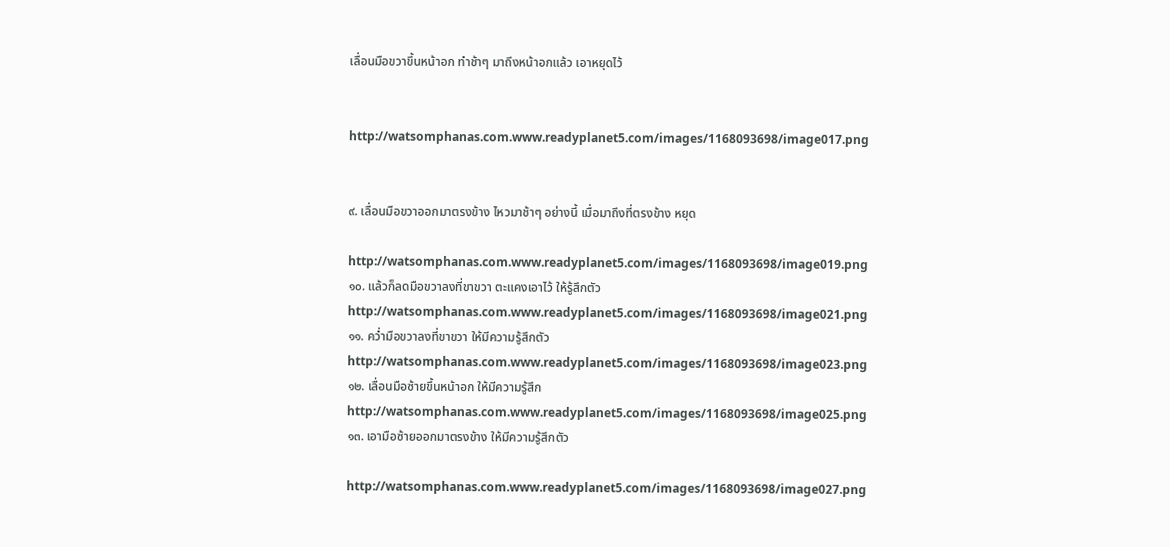เลื่อนมือขวาขึ้นหน้าอก ทำช้าๆ มาถึงหน้าอกแล้ว เอาหยุดไว้


http://watsomphanas.com.www.readyplanet5.com/images/1168093698/image017.png


๙. เลื่อนมือขวาออกมาตรงข้าง ไหวมาช้าๆ อย่างนี้ เมื่อมาถึงที่ตรงข้าง หยุด

http://watsomphanas.com.www.readyplanet5.com/images/1168093698/image019.png
๑๐. แล้วก็ลดมือขวาลงที่ขาขวา ตะแคงเอาไว้ ให้รู้สึกตัว
http://watsomphanas.com.www.readyplanet5.com/images/1168093698/image021.png
๑๑. คว่ำมือขวาลงที่ขาขวา ให้มีความรู้สึกตัว
http://watsomphanas.com.www.readyplanet5.com/images/1168093698/image023.png
๑๒. เลื่อนมือซ้ายขึ้นหน้าอก ให้มีความรู้สึก
http://watsomphanas.com.www.readyplanet5.com/images/1168093698/image025.png
๑๓. เอามือซ้ายออกมาตรงข้าง ให้มีความรู้สึกตัว

http://watsomphanas.com.www.readyplanet5.com/images/1168093698/image027.png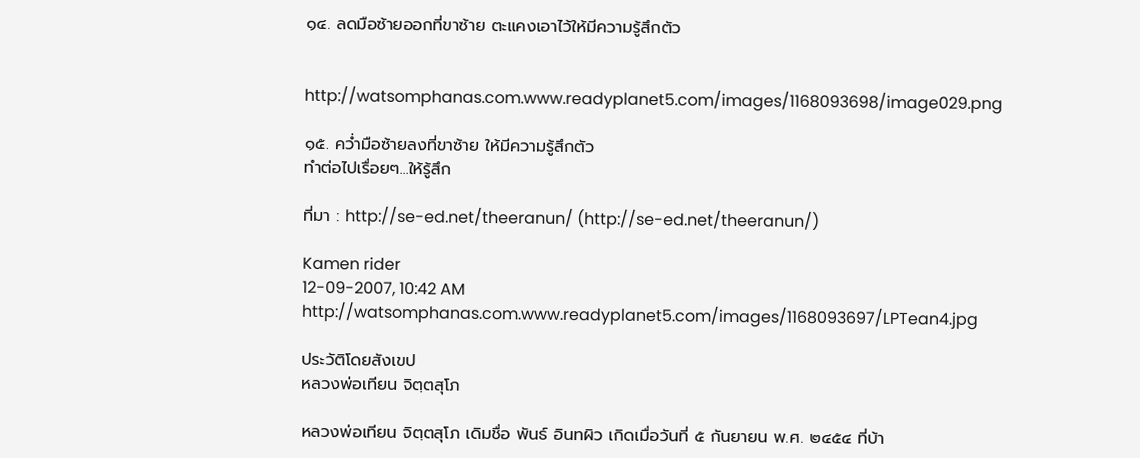๑๔. ลดมือซ้ายออกที่ขาซ้าย ตะแคงเอาไว้ให้มีความรู้สึกตัว


http://watsomphanas.com.www.readyplanet5.com/images/1168093698/image029.png

๑๕. คว่ำมือซ้ายลงที่ขาซ้าย ให้มีความรู้สึกตัว
ทำต่อไปเรื่อยๆ...ให้รู้สึก

ที่มา : http://se-ed.net/theeranun/ (http://se-ed.net/theeranun/)

Kamen rider
12-09-2007, 10:42 AM
http://watsomphanas.com.www.readyplanet5.com/images/1168093697/LPTean4.jpg

ประวัติโดยสังเขป
หลวงพ่อเทียน จิตฺตสุโภ

หลวงพ่อเทียน จิตฺตสุโภ เดิมชื่อ พันธ์ อินทผิว เกิดเมื่อวันที่ ๕ กันยายน พ.ศ. ๒๔๕๔ ที่บ้า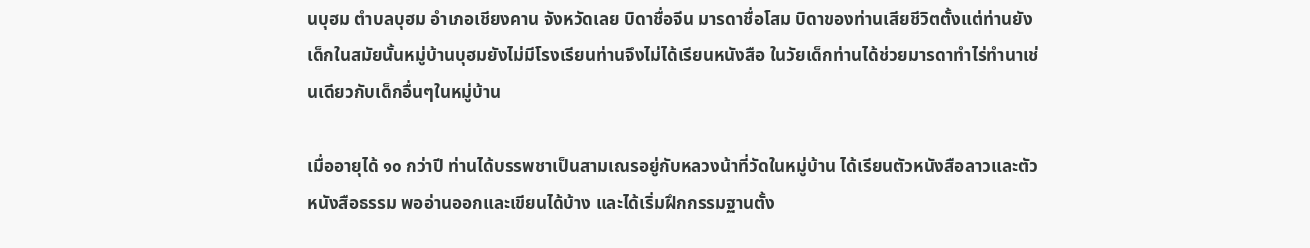นบุฮม ตำบลบุฮม อำเภอเชียงคาน จังหวัดเลย บิดาชื่อจีน มารดาชื่อโสม บิดาของท่านเสียชีวิตตั้งแต่ท่านยังเด็กในสมัยนั้นหมู่บ้านบุฮมยังไม่มีโรงเรียนท่านจึงไม่ได้เรียนหนังสือ ในวัยเด็กท่านได้ช่วยมารดาทำไร่ทำนาเช่นเดียวกับเด็กอื่นๆในหมู่บ้าน

เมื่ออายุได้ ๑๐ กว่าปี ท่านได้บรรพชาเป็นสามเณรอยู่กับหลวงน้าที่วัดในหมู่บ้าน ได้เรียนตัวหนังสือลาวและตัวหนังสือธรรม พออ่านออกและเขียนได้บ้าง และได้เริ่มฝึกกรรมฐานตั้ง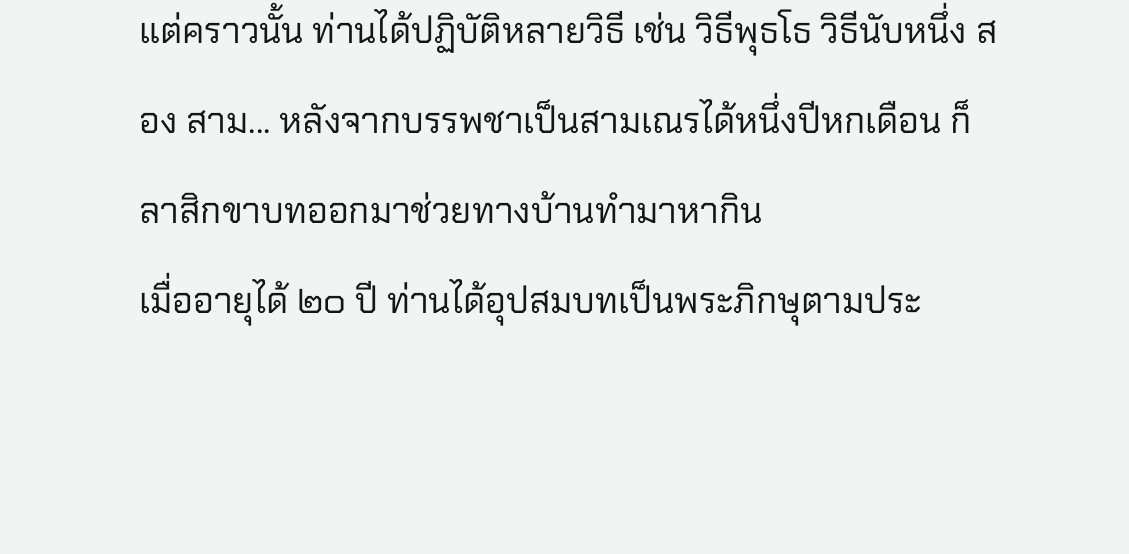แต่คราวนั้น ท่านได้ปฏิบัติหลายวิธี เช่น วิธีพุธโธ วิธีนับหนึ่ง สอง สาม... หลังจากบรรพชาเป็นสามเณรได้หนึ่งปีหกเดือน ก็ลาสิกขาบทออกมาช่วยทางบ้านทำมาหากิน
เมื่ออายุได้ ๒๐ ปี ท่านได้อุปสมบทเป็นพระภิกษุตามประ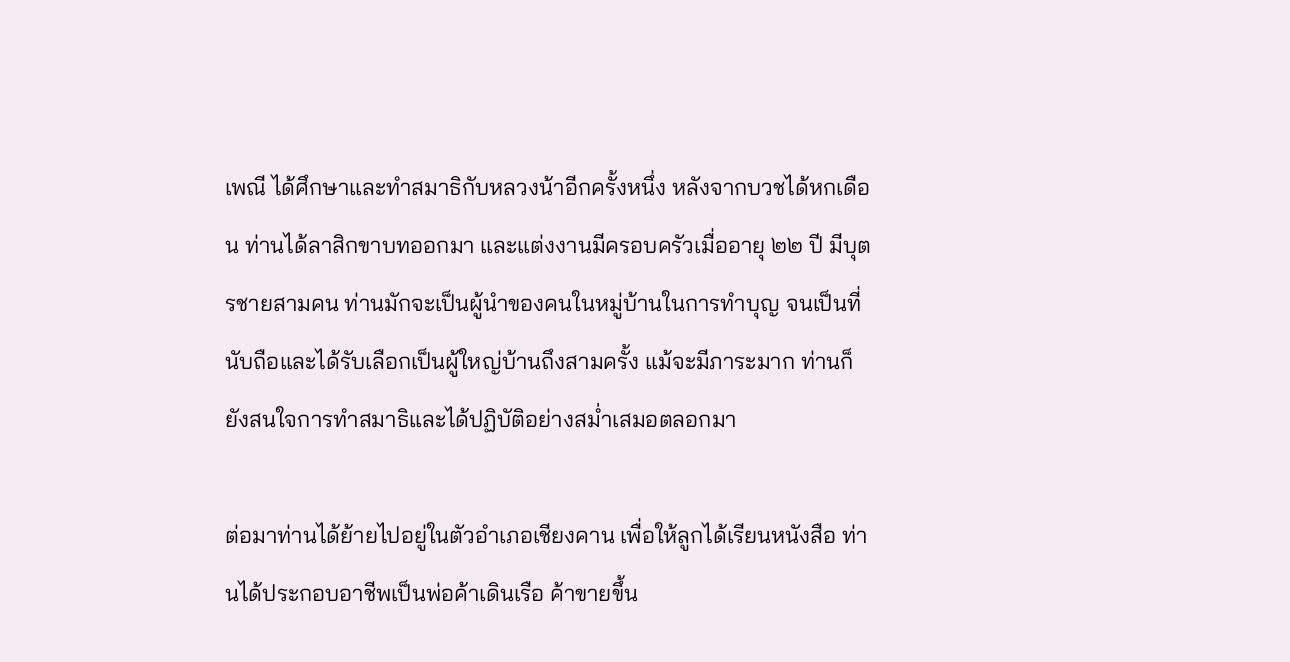เพณี ได้ศึกษาและทำสมาธิกับหลวงน้าอีกครั้งหนึ่ง หลังจากบวชได้หกเดือน ท่านได้ลาสิกขาบทออกมา และแต่งงานมีครอบครัวเมื่ออายุ ๒๒ ปี มีบุตรชายสามคน ท่านมักจะเป็นผู้นำของคนในหมู่บ้านในการทำบุญ จนเป็นที่นับถือและได้รับเลือกเป็นผู้ใหญ่บ้านถึงสามครั้ง แม้จะมีภาระมาก ท่านก็ยังสนใจการทำสมาธิและได้ปฏิบัติอย่างสม่ำเสมอตลอกมา

ต่อมาท่านได้ย้ายไปอยู่ในตัวอำเภอเชียงคาน เพื่อให้ลูกได้เรียนหนังสือ ท่านได้ประกอบอาชีพเป็นพ่อค้าเดินเรือ ค้าขายขึ้น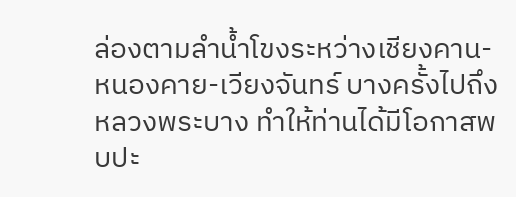ล่องตามลำน้ำโขงระหว่างเชียงคาน-หนองคาย-เวียงจันทร์ บางครั้งไปถึงหลวงพระบาง ทำให้ท่านได้มีโอกาสพบปะ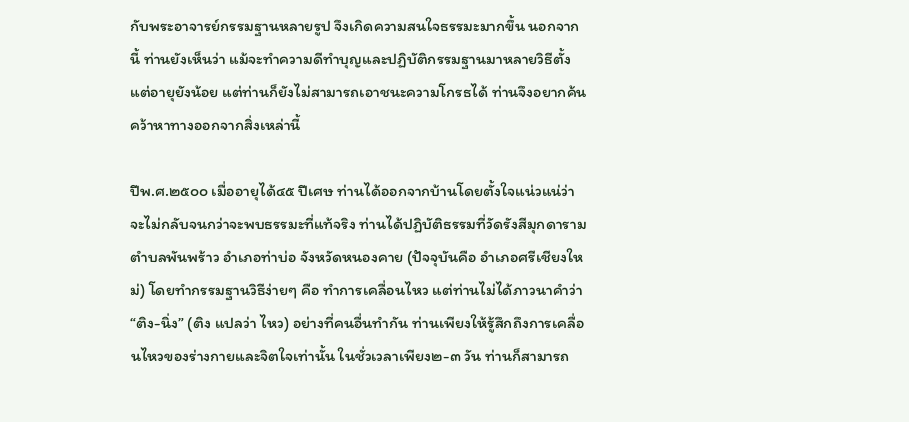กับพระอาจารย์กรรมฐานหลายรูป จึงเกิดความสนใจธรรมะมากขึ้น นอกจากนี้ ท่านยังเห็นว่า แม้จะทำความดีทำบุญและปฏิบัติกรรมฐานมาหลายวิธีตั้งแต่อายุยังน้อย แต่ท่านก็ยังไม่สามารถเอาชนะความโกรธได้ ท่านจึงอยากค้นคว้าหาทางออกจากสิ่งเหล่านี้

ปีพ.ศ.๒๕๐๐ เมื่ออายุได้๔๕ ปีเศษ ท่านได้ออกจากบ้านโดยตั้งใจแน่วแน่ว่าจะไม่กลับจนกว่าจะพบธรรมะที่แท้จริง ท่านได้ปฏิบัติธรรมที่วัดรังสีมุกดาราม ตำบลพันพร้าว อำเภอท่าบ่อ จังหวัดหนองคาย (ปัจจุบันคือ อำเภอศรีเชียงใหม่) โดยทำกรรมฐานวิธีง่ายๆ คือ ทำการเคลื่อนไหว แต่ท่านไม่ได้ภาวนาคำว่า “ติง-นิ่ง” (ติง แปลว่า ไหว) อย่างที่คนอื่นทำกัน ท่านเพียงให้รู้สึกถึงการเคลื่อนไหวของร่างกายและจิตใจเท่านั้น ในชั่วเวลาเพียง๒-๓ วัน ท่านก็สามารถ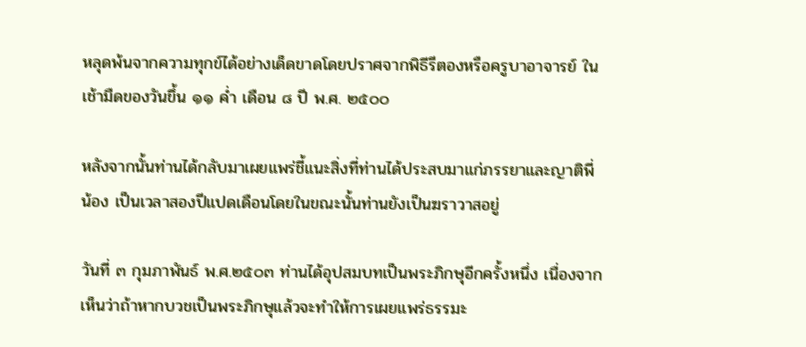หลุดพ้นจากความทุกข์ได้อย่างเด็ดขาดโดยปราศจากพิธีรีตองหรือครูบาอาจารย์ ในเช้ามืดของวันขึ้น ๑๑ ค่ำ เดือน ๘ ปี พ.ศ. ๒๕๐๐

หลังจากนั้นท่านได้กลับมาเผยแพร่ชี้แนะสิ่งที่ท่านได้ประสบมาแก่ภรรยาและญาติพี่น้อง เป็นเวลาสองปีแปดเดือนโดยในขณะนั้นท่านยังเป็นฆราวาสอยู่

วันที่ ๓ กุมภาพันธ์ พ.ศ.๒๕๐๓ ท่านได้อุปสมบทเป็นพระภิกษุอีกครั้งหนึ่ง เนื่องจากเห็นว่าถ้าหากบวชเป็นพระภิกษุแล้วจะทำให้การเผยแพร่ธรรมะ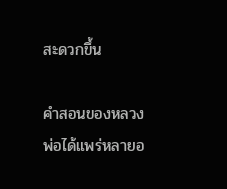สะดวกขึ้น

คำสอนของหลวงพ่อได้แพร่หลายอ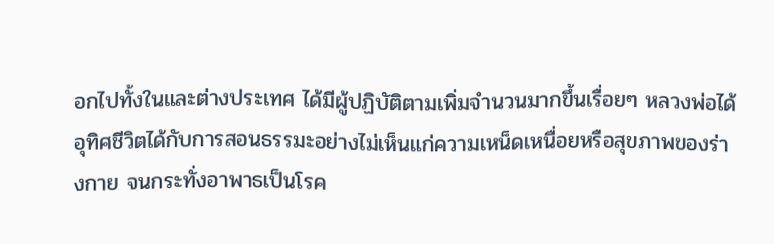อกไปทั้งในและต่างประเทศ ได้มีผู้ปฏิบัติตามเพิ่มจำนวนมากขึ้นเรื่อยๆ หลวงพ่อได้อุทิศชีวิตได้กับการสอนธรรมะอย่างไม่เห็นแก่ความเหน็ดเหนื่อยหรือสุขภาพของร่างกาย จนกระทั่งอาพาธเป็นโรค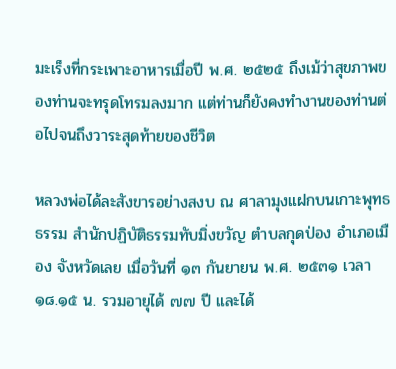มะเร็งที่กระเพาะอาหารเมื่อปี พ.ศ. ๒๕๒๕ ถึงเม้ว่าสุขภาพของท่านจะทรุดโทรมลงมาก แต่ท่านก็ยังคงทำงานของท่านต่อไปจนถึงวาระสุดท้ายของชีวิต

หลวงพ่อได้ละสังขารอย่างสงบ ณ ศาลามุงแฝกบนเกาะพุทธธรรม สำนักปฏิบัติธรรมทับมิ่งขวัญ ตำบลกุดป่อง อำเภอเมือง จังหวัดเลย เมื่อวันที่ ๑๓ กันยายน พ.ศ. ๒๕๓๑ เวลา ๑๘.๑๕ น. รวมอายุได้ ๗๗ ปี และได้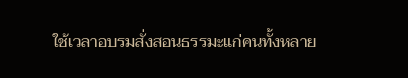ใช้เวลาอบรมสั่งสอนธรรมะแก่คนทั้งหลาย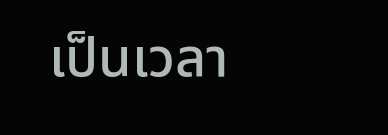เป็นเวลา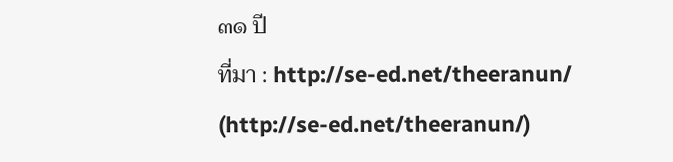๓๑ ปี
ที่มา : http://se-ed.net/theeranun/ (http://se-ed.net/theeranun/)